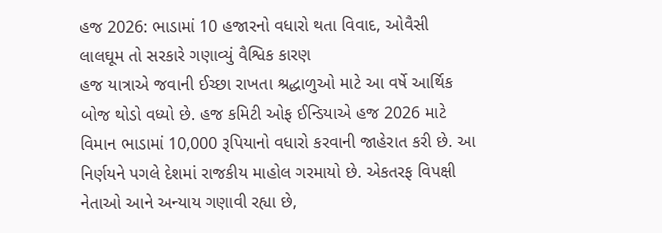હજ 2026: ભાડામાં 10 હજારનો વધારો થતા વિવાદ, ઓવૈસી લાલઘૂમ તો સરકારે ગણાવ્યું વૈશ્વિક કારણ
હજ યાત્રાએ જવાની ઈચ્છા રાખતા શ્રદ્ધાળુઓ માટે આ વર્ષે આર્થિક બોજ થોડો વધ્યો છે. હજ કમિટી ઓફ ઈન્ડિયાએ હજ 2026 માટે વિમાન ભાડામાં 10,000 રૂપિયાનો વધારો કરવાની જાહેરાત કરી છે. આ નિર્ણયને પગલે દેશમાં રાજકીય માહોલ ગરમાયો છે. એકતરફ વિપક્ષી નેતાઓ આને અન્યાય ગણાવી રહ્યા છે,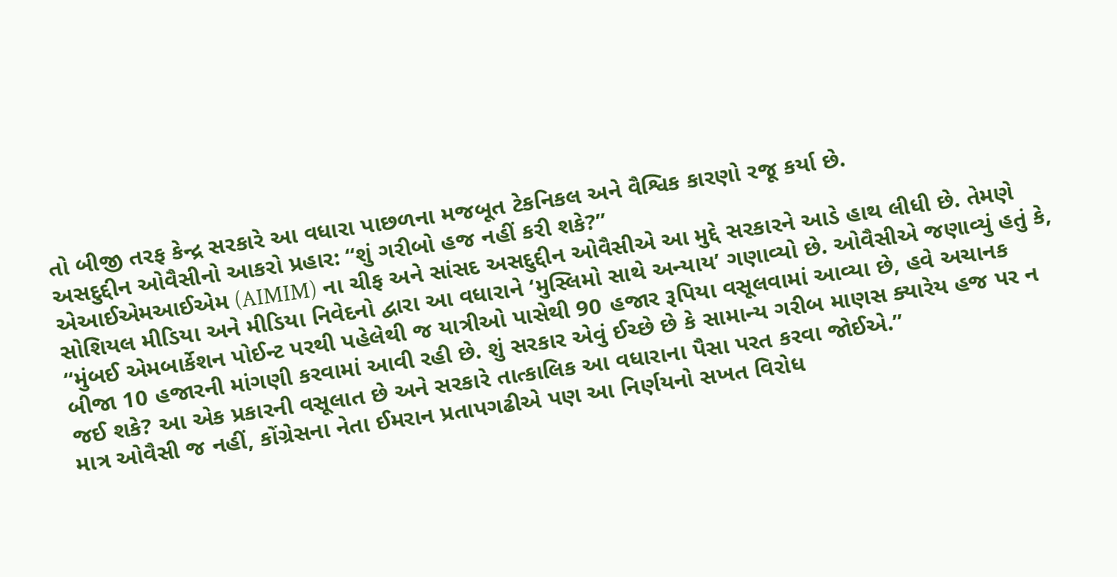તો બીજી તરફ કેન્દ્ર સરકારે આ વધારા પાછળના મજબૂત ટેકનિકલ અને વૈશ્વિક કારણો રજૂ કર્યા છે.
અસદુદ્દીન ઓવૈસીનો આકરો પ્રહાર: “શું ગરીબો હજ નહીં કરી શકે?”
એઆઈએમઆઈએમ (AIMIM) ના ચીફ અને સાંસદ અસદુદ્દીન ઓવૈસીએ આ મુદ્દે સરકારને આડે હાથ લીધી છે. તેમણે સોશિયલ મીડિયા અને મીડિયા નિવેદનો દ્વારા આ વધારાને ‘મુસ્લિમો સાથે અન્યાય’ ગણાવ્યો છે. ઓવૈસીએ જણાવ્યું હતું કે, “મુંબઈ એમબાર્કેશન પોઈન્ટ પરથી પહેલેથી જ યાત્રીઓ પાસેથી 90 હજાર રૂપિયા વસૂલવામાં આવ્યા છે, હવે અચાનક બીજા 10 હજારની માંગણી કરવામાં આવી રહી છે. શું સરકાર એવું ઈચ્છે છે કે સામાન્ય ગરીબ માણસ ક્યારેય હજ પર ન જઈ શકે? આ એક પ્રકારની વસૂલાત છે અને સરકારે તાત્કાલિક આ વધારાના પૈસા પરત કરવા જોઈએ.”
માત્ર ઓવૈસી જ નહીં, કોંગ્રેસના નેતા ઈમરાન પ્રતાપગઢીએ પણ આ નિર્ણયનો સખત વિરોધ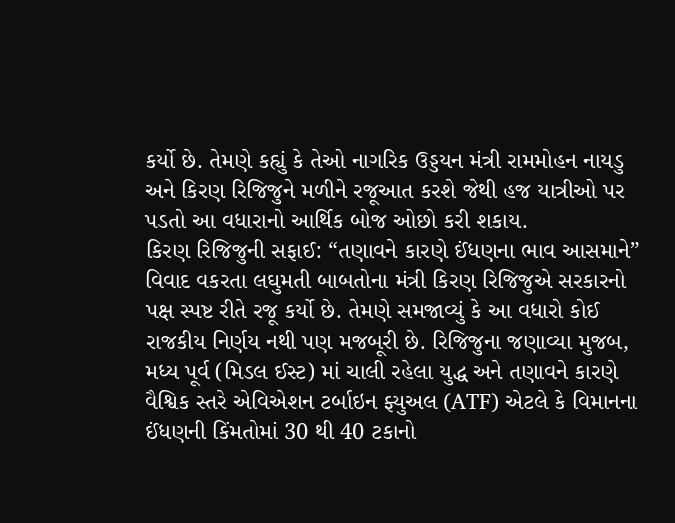કર્યો છે. તેમણે કહ્યું કે તેઓ નાગરિક ઉડ્ડયન મંત્રી રામમોહન નાયડુ અને કિરણ રિજિજુને મળીને રજૂઆત કરશે જેથી હજ યાત્રીઓ પર પડતો આ વધારાનો આર્થિક બોજ ઓછો કરી શકાય.
કિરણ રિજિજુની સફાઈ: “તણાવને કારણે ઈંધણના ભાવ આસમાને”
વિવાદ વકરતા લઘુમતી બાબતોના મંત્રી કિરણ રિજિજુએ સરકારનો પક્ષ સ્પષ્ટ રીતે રજૂ કર્યો છે. તેમણે સમજાવ્યું કે આ વધારો કોઈ રાજકીય નિર્ણય નથી પણ મજબૂરી છે. રિજિજુના જણાવ્યા મુજબ, મધ્ય પૂર્વ (મિડલ ઈસ્ટ) માં ચાલી રહેલા યુદ્ધ અને તણાવને કારણે વૈશ્વિક સ્તરે એવિએશન ટર્બાઇન ફ્યુઅલ (ATF) એટલે કે વિમાનના ઈંધણની કિંમતોમાં 30 થી 40 ટકાનો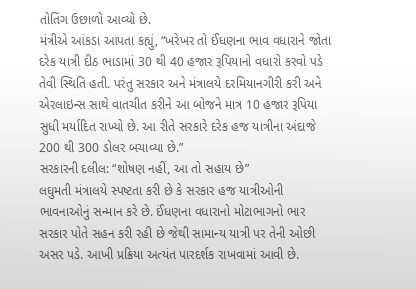તોતિંગ ઉછાળો આવ્યો છે.
મંત્રીએ આંકડા આપતા કહ્યું, “ખરેખર તો ઈંધણના ભાવ વધારાને જોતા દરેક યાત્રી દીઠ ભાડામાં 30 થી 40 હજાર રૂપિયાનો વધારો કરવો પડે તેવી સ્થિતિ હતી. પરંતુ સરકાર અને મંત્રાલયે દરમિયાનગીરી કરી અને એરલાઇન્સ સાથે વાતચીત કરીને આ બોજને માત્ર 10 હજાર રૂપિયા સુધી મર્યાદિત રાખ્યો છે. આ રીતે સરકારે દરેક હજ યાત્રીના અંદાજે 200 થી 300 ડોલર બચાવ્યા છે.”
સરકારની દલીલ: “શોષણ નહીં, આ તો સહાય છે”
લઘુમતી મંત્રાલયે સ્પષ્ટતા કરી છે કે સરકાર હજ યાત્રીઓની ભાવનાઓનું સન્માન કરે છે. ઈંધણના વધારાનો મોટાભાગનો ભાર સરકાર પોતે સહન કરી રહી છે જેથી સામાન્ય યાત્રી પર તેની ઓછી અસર પડે. આખી પ્રક્રિયા અત્યંત પારદર્શક રાખવામાં આવી છે.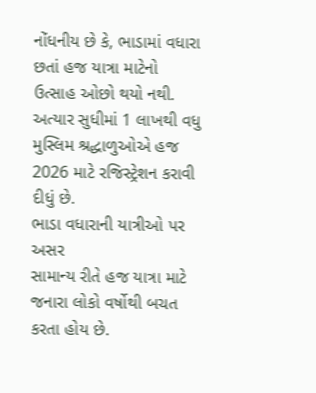નોંધનીય છે કે, ભાડામાં વધારા છતાં હજ યાત્રા માટેનો ઉત્સાહ ઓછો થયો નથી. અત્યાર સુધીમાં 1 લાખથી વધુ મુસ્લિમ શ્રદ્ધાળુઓએ હજ 2026 માટે રજિસ્ટ્રેશન કરાવી દીધું છે.
ભાડા વધારાની યાત્રીઓ પર અસર
સામાન્ય રીતે હજ યાત્રા માટે જનારા લોકો વર્ષોથી બચત કરતા હોય છે.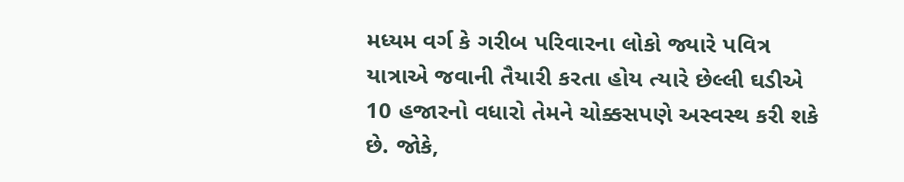મધ્યમ વર્ગ કે ગરીબ પરિવારના લોકો જ્યારે પવિત્ર યાત્રાએ જવાની તૈયારી કરતા હોય ત્યારે છેલ્લી ઘડીએ 10 હજારનો વધારો તેમને ચોક્કસપણે અસ્વસ્થ કરી શકે છે. જોકે,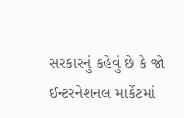સરકારનું કહેવું છે કે જો ઈન્ટરનેશનલ માર્કેટમાં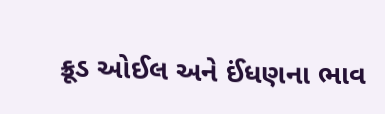ક્રૂડ ઓઈલ અને ઈંધણના ભાવ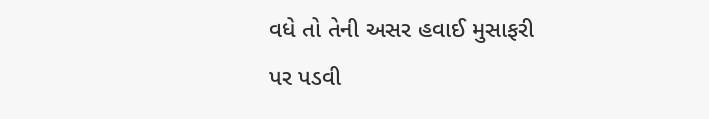વધે તો તેની અસર હવાઈ મુસાફરી પર પડવી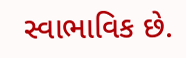સ્વાભાવિક છે.